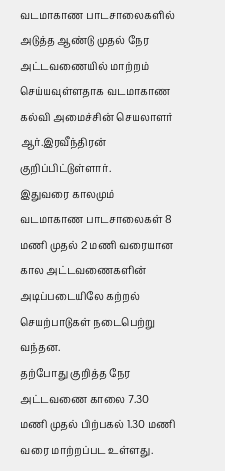வடமாகாண பாடசாலைகளில் அடுத்த ஆண்டு முதல் நேர அட்டவணையில் மாற்றம் செய்யவுள்ளதாக வடமாகாண கல்வி அமைச்சின் செயலாளர் ஆர்.இரவீந்திரன் குறிப்பிட்டுள்ளார்.
இதுவரை காலமும் வடமாகாண பாடசாலைகள் 8 மணி முதல் 2 மணி வரையான கால அட்டவணைகளின் அடிப்படையிலே கற்றல் செயற்பாடுகள் நடைபெற்று வந்தன.
தற்போது குறித்த நேர அட்டவணை காலை 7.30 மணி முதல் பிற்பகல் 1.30 மணி வரை மாற்றப்பட உள்ளது.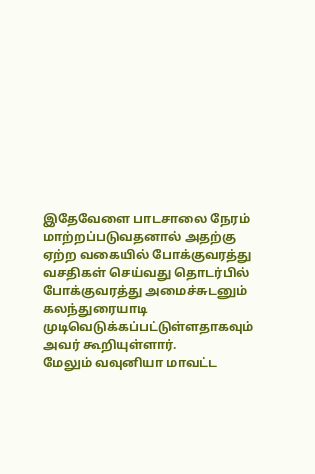இதேவேளை பாடசாலை நேரம் மாற்றப்படுவதனால் அதற்கு ஏற்ற வகையில் போக்குவரத்து வசதிகள் செய்வது தொடர்பில் போக்குவரத்து அமைச்சுடனும் கலந்துரையாடி முடிவெடுக்கப்பட்டுள்ளதாகவும் அவர் கூறியுள்ளார்.
மேலும் வவுனியா மாவட்ட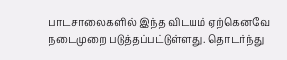பாடசாலைகளில் இந்த விடயம் ஏற்கெனவே நடைமுறை படுத்தப்பட்டுள்ளது. தொடர்ந்து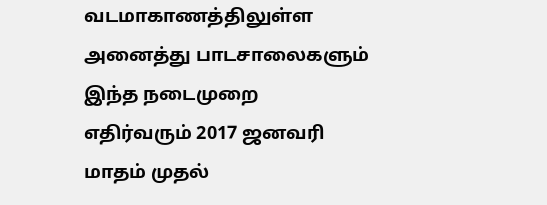வடமாகாணத்திலுள்ள அனைத்து பாடசாலைகளும் இந்த நடைமுறை எதிர்வரும் 2017 ஜனவரி மாதம் முதல்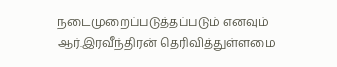நடைமுறைப்படுத்தப்படும் எனவும் ஆர்.இரவீந்திரன் தெரிவித்துள்ளமை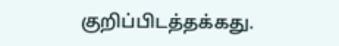குறிப்பிடத்தக்கது.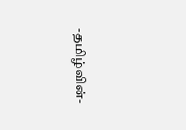-தமிழ்வின்-